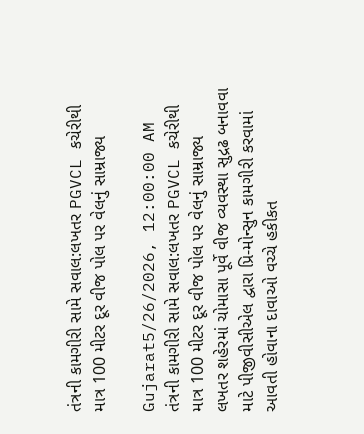તંત્રની કામગીરી સામે સવાલ:લખતર PGVCL કચેરીથી માત્ર 100 મીટર દૂર વીજ પોલ પર વેલનું સામ્રાજ્ય

Gujarat5/26/2026, 12:00:00 AM
તંત્રની કામગીરી સામે સવાલ:લખતર PGVCL કચેરીથી માત્ર 100 મીટર દૂર વીજ પોલ પર વેલનું સામ્રાજ્ય
લખતર શહેરમાં ચોમાસા પૂર્વે વીજ વ્યવસ્થા સુદ્રઢ બનાવવા માટે પીજીવીસીએલ દ્વારા પ્રિ-મોન્સુન કામગીરી કરવામાં આવતી હોવાના દાવાઓ વચ્ચે હકીકત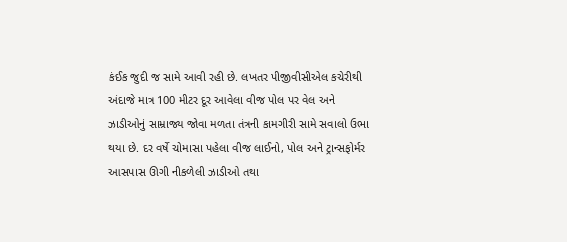કંઈક જુદી જ સામે આવી રહી છે. લખતર પીજીવીસીએલ કચેરીથી અંદાજે માત્ર 100 મીટર દૂર આવેલા વીજ પોલ પર વેલ અને ઝાડીઓનું સામ્રાજ્ય જોવા મળતા તંત્રની કામગીરી સામે સવાલો ઉભા થયા છે. દર વર્ષે ચોમાસા પહેલા વીજ લાઈનો, પોલ અને ટ્રાન્સફોર્મર આસપાસ ઊગી નીકળેલી ઝાડીઓ તથા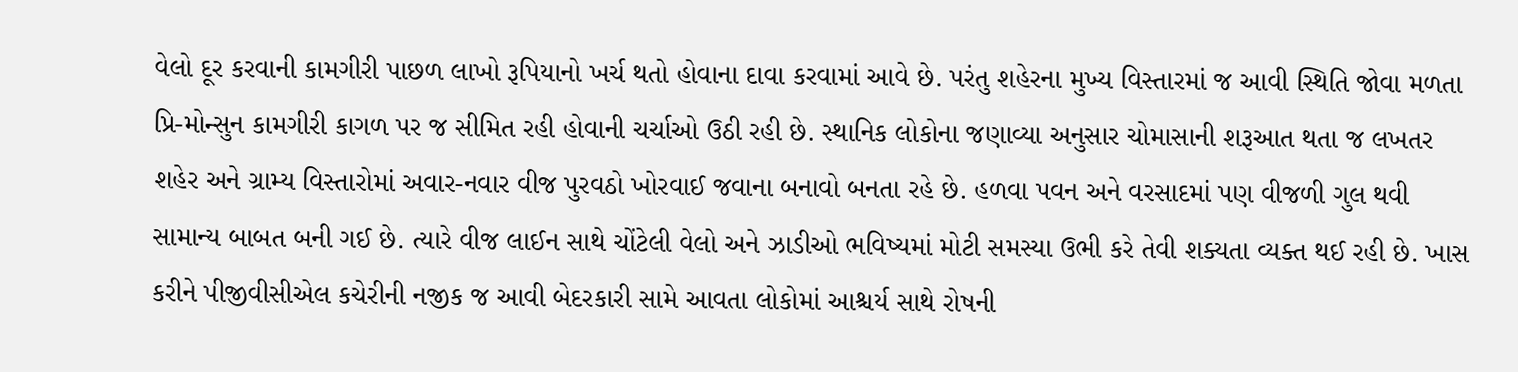વેલો દૂર કરવાની કામગીરી પાછળ લાખો રૂપિયાનો ખર્ચ થતો હોવાના દાવા કરવામાં આવે છે. પરંતુ શહેરના મુખ્ય વિસ્તારમાં જ આવી સ્થિતિ જોવા મળતા પ્રિ-મોન્સુન કામગીરી કાગળ પર જ સીમિત રહી હોવાની ચર્ચાઓ ઉઠી રહી છે. સ્થાનિક લોકોના જણાવ્યા અનુસાર ચોમાસાની શરૂઆત થતા જ લખતર શહેર અને ગ્રામ્ય વિસ્તારોમાં અવાર-નવાર વીજ પુરવઠો ખોરવાઈ જવાના બનાવો બનતા રહે છે. હળવા પવન અને વરસાદમાં પણ વીજળી ગુલ થવી સામાન્ય બાબત બની ગઈ છે. ત્યારે વીજ લાઈન સાથે ચોંટેલી વેલો અને ઝાડીઓ ભવિષ્યમાં મોટી સમસ્યા ઉભી કરે તેવી શક્યતા વ્યક્ત થઈ રહી છે. ખાસ કરીને પીજીવીસીએલ કચેરીની નજીક જ આવી બેદરકારી સામે આવતા લોકોમાં આશ્ચર્ય સાથે રોષની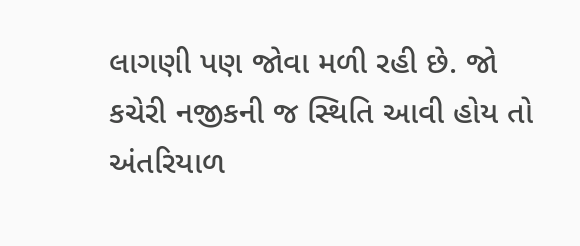લાગણી પણ જોવા મળી રહી છે. જો કચેરી નજીકની જ સ્થિતિ આવી હોય તો અંતરિયાળ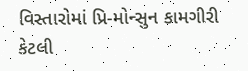વિસ્તારોમાં પ્રિ-મોન્સુન કામગીરી કેટલી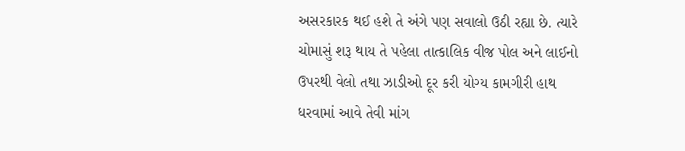અસરકારક થઈ હશે તે અંગે પણ સવાલો ઉઠી રહ્યા છે. ત્યારે ચોમાસું શરૂ થાય તે પહેલા તાત્કાલિક વીજ પોલ અને લાઈનો ઉપરથી વેલો તથા ઝાડીઓ દૂર કરી યોગ્ય કામગીરી હાથ ધરવામાં આવે તેવી માંગ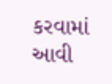કરવામાં આવી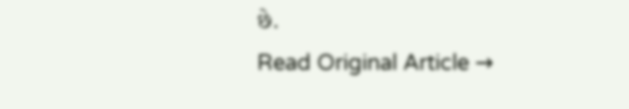છે.
Read Original Article →